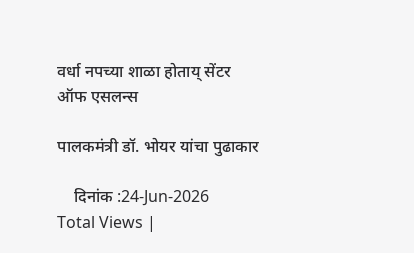वर्धा नपच्या शाळा होताय् सेंटर ऑफ एसलन्स

पालकमंत्री डॉ. भोयर यांचा पुढाकार

    दिनांक :24-Jun-2026
Total Views |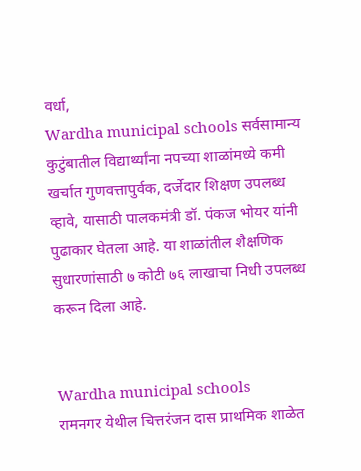वर्धा,
Wardha municipal schools सर्वसामान्य कुटुंबातील विद्यार्थ्यांना नपच्या शाळांमध्ये कमी खर्चात गुणवत्तापुर्वक, दर्जेदार शिक्षण उपलब्ध व्हावे, यासाठी पालकमंत्री डॉ. पंकज भोयर यांनी पुढाकार घेतला आहे. या शाळांतील शैक्षणिक सुधारणांसाठी ७ कोटी ७६ लाखाचा निधी उपलब्ध करून दिला आहे.


Wardha municipal schools
रामनगर येथील चित्तरंजन दास प्राथमिक शाळेत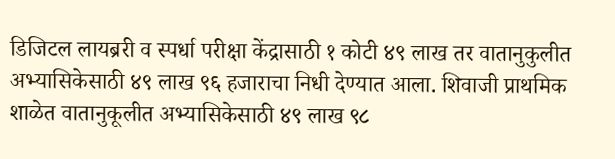डिजिटल लायब्ररी व स्पर्धा परीक्षा केंद्रासाठी १ कोटी ४९ लाख तर वातानुकुलीत अभ्यासिकेसाठी ४९ लाख ९६ हजाराचा निधी देण्यात आला. शिवाजी प्राथमिक शाळेत वातानुकूलीत अभ्यासिकेसाठी ४९ लाख ९८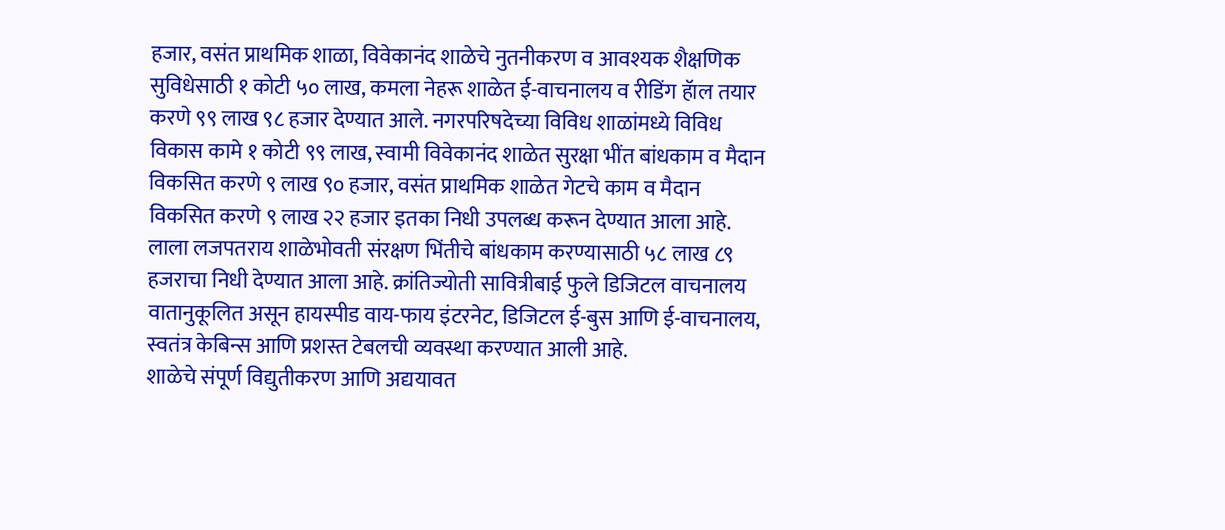हजार, वसंत प्राथमिक शाळा, विवेकानंद शाळेचे नुतनीकरण व आवश्यक शैक्षणिक सुविधेसाठी १ कोटी ५० लाख, कमला नेहरू शाळेत ई-वाचनालय व रीडिंग हॅाल तयार करणे ९९ लाख ९८ हजार देण्यात आले. नगरपरिषदेच्या विविध शाळांमध्ये विविध विकास कामे १ कोटी ९९ लाख, स्वामी विवेकानंद शाळेत सुरक्षा भींत बांधकाम व मैदान विकसित करणे ९ लाख ९० हजार, वसंत प्राथमिक शाळेत गेटचे काम व मैदान विकसित करणे ९ लाख २२ हजार इतका निधी उपलब्ध करून देण्यात आला आहे. लाला लजपतराय शाळेभोवती संरक्षण भिंतीचे बांधकाम करण्यासाठी ५८ लाख ८९ हजराचा निधी देण्यात आला आहे. क्रांतिज्योती सावित्रीबाई फुले डिजिटल वाचनालय वातानुकूलित असून हायस्पीड वाय-फाय इंटरनेट, डिजिटल ई-बुस आणि ई-वाचनालय, स्वतंत्र केबिन्स आणि प्रशस्त टेबलची व्यवस्था करण्यात आली आहे.
शाळेचे संपूर्ण विद्युतीकरण आणि अद्ययावत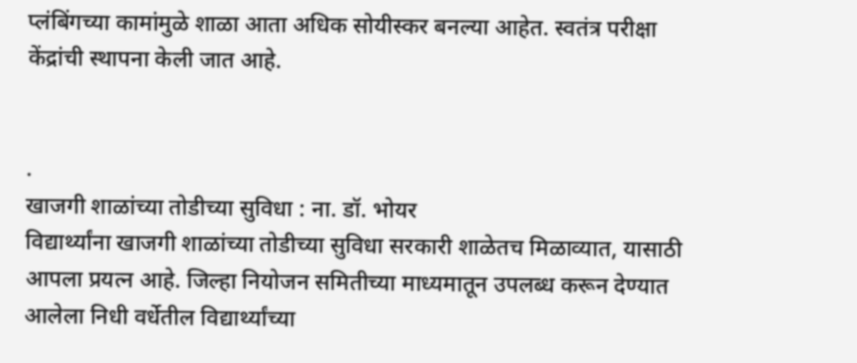प्लंबिंगच्या कामांमुळे शाळा आता अधिक सोयीस्कर बनल्या आहेत. स्वतंत्र परीक्षा केंद्रांची स्थापना केली जात आहे.


.
खाजगी शाळांच्या तोडीच्या सुविधा : ना. डॉ. भोयर
विद्यार्थ्यांना खाजगी शाळांच्या तोडीच्या सुविधा सरकारी शाळेतच मिळाव्यात, यासाठी आपला प्रयत्न आहे. जिल्हा नियोजन समितीच्या माध्यमातून उपलब्ध करून देण्यात आलेला निधी वर्धेतील विद्यार्थ्यांच्या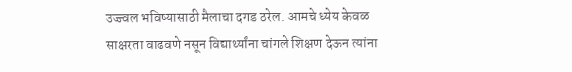उज्ज्वल भविष्यासाठी मैलाचा दगड ठरेल. आमचे ध्येय केवळ साक्षरता वाढवणे नसून विद्यार्थ्यांना चांगले शिक्षण देऊन त्यांना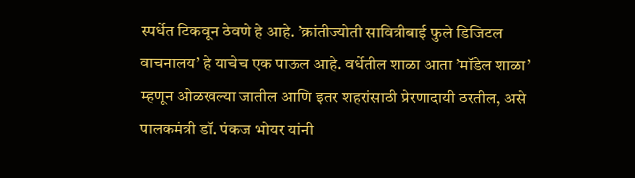स्पर्धेत टिकवून ठेवणे हे आहे. ’क्रांतीज्योती सावित्रीबाई फुले डिजिटल वाचनालय’ हे याचेच एक पाऊल आहे. वर्धेतील शाळा आता ’मॉडेल शाळा’ म्हणून ओळखल्या जातील आणि इतर शहरांसाठी प्रेरणादायी ठरतील, असे पालकमंत्री डॉ. पंकज भोयर यांनी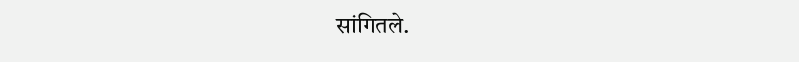सांगितले.